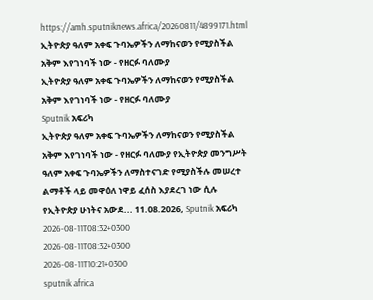https://amh.sputniknews.africa/20260811/4899171.html
ኢትዮጵያ ዓለም አቀፍ ጉባኤዎችን ለማከናወን የሚያስችል አቅም እየገነባች ነው - የዘርፉ ባለሙያ
ኢትዮጵያ ዓለም አቀፍ ጉባኤዎችን ለማከናወን የሚያስችል አቅም እየገነባች ነው - የዘርፉ ባለሙያ
Sputnik አፍሪካ
ኢትዮጵያ ዓለም አቀፍ ጉባኤዎችን ለማከናወን የሚያስችል አቅም እየገነባች ነው - የዘርፉ ባለሙያ የኢትዮጵያ መንግሥት ዓለም አቀፍ ጉባኤዎችን ለማስተናገድ የሚያስችሉ መሠረተ ልማቶች ላይ መዋዕለ ነዋይ ፈሰስ እያደረገ ነው ሲሉ የኢትዮጵያ ሁነትና አውደ... 11.08.2026, Sputnik አፍሪካ
2026-08-11T08:32+0300
2026-08-11T08:32+0300
2026-08-11T10:21+0300
sputnik africa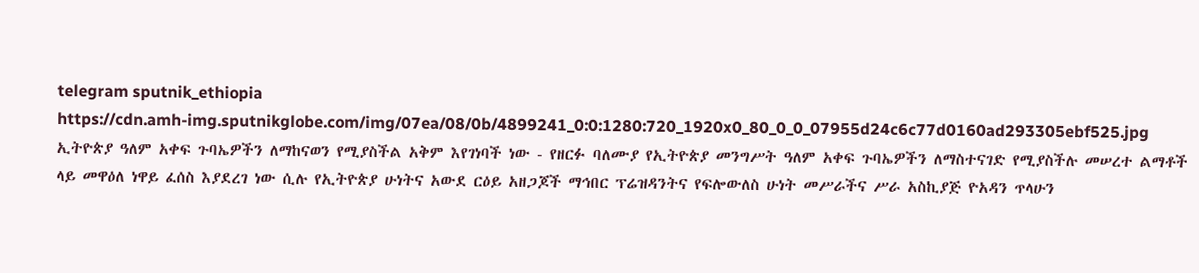telegram sputnik_ethiopia
https://cdn.amh-img.sputnikglobe.com/img/07ea/08/0b/4899241_0:0:1280:720_1920x0_80_0_0_07955d24c6c77d0160ad293305ebf525.jpg
ኢትዮጵያ ዓለም አቀፍ ጉባኤዎችን ለማከናወን የሚያስችል አቅም እየገነባች ነው - የዘርፉ ባለሙያ የኢትዮጵያ መንግሥት ዓለም አቀፍ ጉባኤዎችን ለማስተናገድ የሚያስችሉ መሠረተ ልማቶች ላይ መዋዕለ ነዋይ ፈሰስ እያደረገ ነው ሲሉ የኢትዮጵያ ሁነትና አውደ ርዕይ አዘጋጆች ማኅበር ፕሬዝዳንትና የፍሎውለስ ሁነት መሥራችና ሥራ አስኪያጅ ዮአዳን ጥላሁን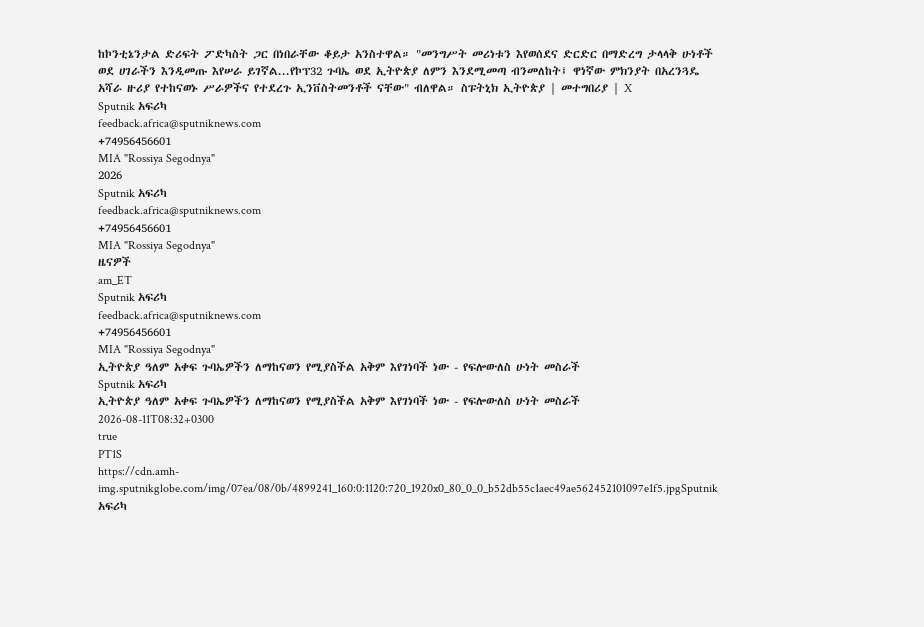ከኮንቲኔንታል ድሪፍት ፖድካስት ጋር በነበራቸው ቆይታ አንስተዋል። "መንግሥት መሪነቱን እየወሰደና ድርድር በማድረግ ታላላቅ ሁነቶች ወደ ሀገራችን እንዲመጡ እየሠራ ይገኛል...የኮፕ32 ጉባኤ ወደ ኢትዮጵያ ለምን እንደሚመጣ ብንመለከት፤ ዋነኛው ምክንያት በአረንጓዴ አሻራ ዙሪያ የተከናወኑ ሥራዎችና የተደረጉ ኢንቨስትመንቶች ናቸው" ብለዋል። ስፑትኒክ ኢትዮጵያ | መተግበሪያ | X
Sputnik አፍሪካ
feedback.africa@sputniknews.com
+74956456601
MIA "Rossiya Segodnya"
2026
Sputnik አፍሪካ
feedback.africa@sputniknews.com
+74956456601
MIA "Rossiya Segodnya"
ዜናዎች
am_ET
Sputnik አፍሪካ
feedback.africa@sputniknews.com
+74956456601
MIA "Rossiya Segodnya"
ኢትዮጵያ ዓለም አቀፍ ጉባኤዎችን ለማከናወን የሚያስችል አቅም እየገነባች ነው - የፍሎውለስ ሁነት መስራች
Sputnik አፍሪካ
ኢትዮጵያ ዓለም አቀፍ ጉባኤዎችን ለማከናወን የሚያስችል አቅም እየገነባች ነው - የፍሎውለስ ሁነት መስራች
2026-08-11T08:32+0300
true
PT1S
https://cdn.amh-img.sputnikglobe.com/img/07ea/08/0b/4899241_160:0:1120:720_1920x0_80_0_0_b52db55c1aec49ae562452101097e1f5.jpgSputnik አፍሪካ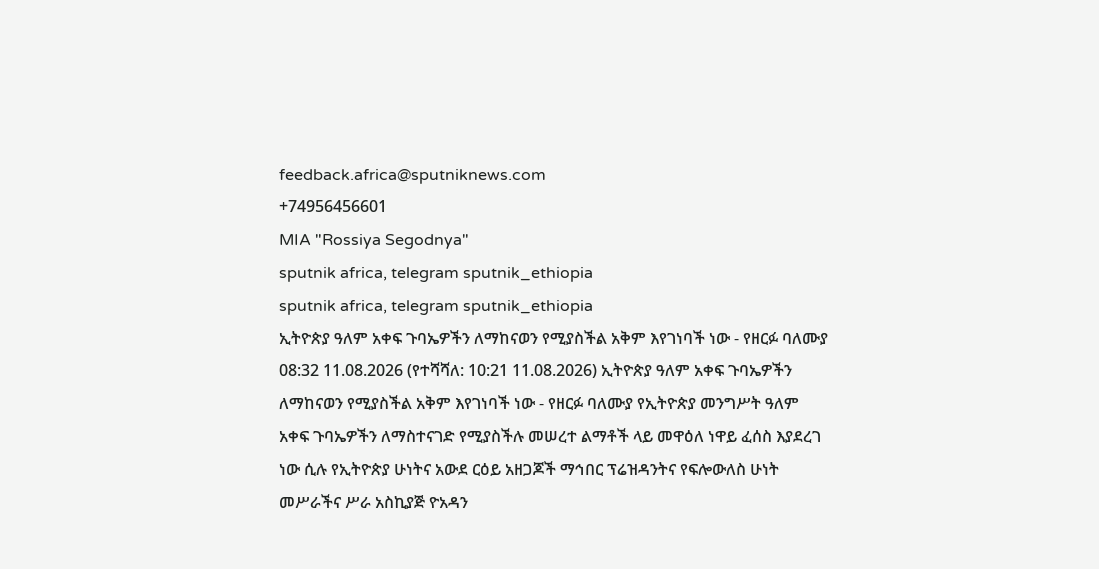feedback.africa@sputniknews.com
+74956456601
MIA "Rossiya Segodnya"
sputnik africa, telegram sputnik_ethiopia
sputnik africa, telegram sputnik_ethiopia
ኢትዮጵያ ዓለም አቀፍ ጉባኤዎችን ለማከናወን የሚያስችል አቅም እየገነባች ነው - የዘርፉ ባለሙያ
08:32 11.08.2026 (የተሻሻለ: 10:21 11.08.2026) ኢትዮጵያ ዓለም አቀፍ ጉባኤዎችን ለማከናወን የሚያስችል አቅም እየገነባች ነው - የዘርፉ ባለሙያ የኢትዮጵያ መንግሥት ዓለም አቀፍ ጉባኤዎችን ለማስተናገድ የሚያስችሉ መሠረተ ልማቶች ላይ መዋዕለ ነዋይ ፈሰስ እያደረገ ነው ሲሉ የኢትዮጵያ ሁነትና አውደ ርዕይ አዘጋጆች ማኅበር ፕሬዝዳንትና የፍሎውለስ ሁነት መሥራችና ሥራ አስኪያጅ ዮአዳን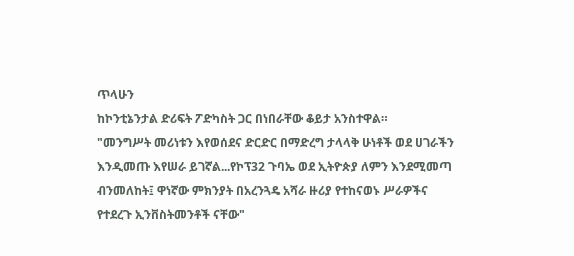ጥላሁን
ከኮንቲኔንታል ድሪፍት ፖድካስት ጋር በነበራቸው ቆይታ አንስተዋል።
"መንግሥት መሪነቱን እየወሰደና ድርድር በማድረግ ታላላቅ ሁነቶች ወደ ሀገራችን እንዲመጡ እየሠራ ይገኛል...የኮፕ32 ጉባኤ ወደ ኢትዮጵያ ለምን እንደሚመጣ ብንመለከት፤ ዋነኛው ምክንያት በአረንጓዴ አሻራ ዙሪያ የተከናወኑ ሥራዎችና የተደረጉ ኢንቨስትመንቶች ናቸው"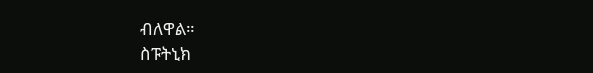ብለዋል።
ስፑትኒክ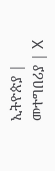ኢትዮጵያ |
መተግበሪያ | X